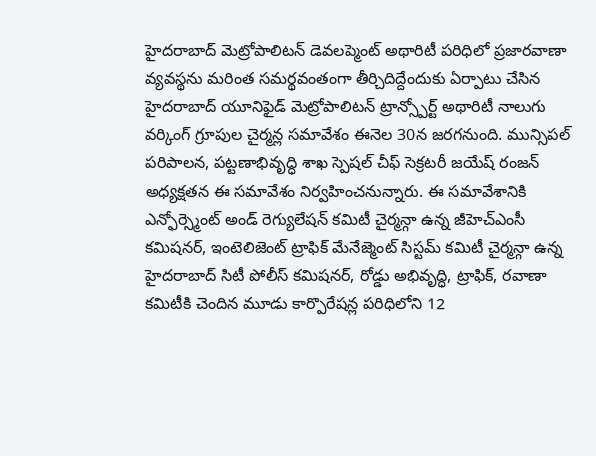హైదరాబాద్ మెట్రోపాలిటన్ డెవలప్మెంట్ అథారిటీ పరిధిలో ప్రజారవాణా వ్యవస్థను మరింత సమర్థవంతంగా తీర్చిదిద్దేందుకు ఏర్పాటు చేసిన హైదరాబాద్ యూనిఫైడ్ మెట్రోపాలిటన్ ట్రాన్స్పోర్ట్ అథారిటీ నాలుగు వర్కింగ్ గ్రూపుల చైర్మన్ల సమావేశం ఈనెల 30న జరగనుంది. మున్సిపల్ పరిపాలన, పట్టణాభివృద్ధి శాఖ స్పెషల్ చీఫ్ సెక్రటరీ జయేష్ రంజన్ అధ్యక్షతన ఈ సమావేశం నిర్వహించనున్నారు. ఈ సమావేశానికి ఎన్ఫోర్స్మెంట్ అండ్ రెగ్యులేషన్ కమిటీ చైర్మన్గా ఉన్న జీహెచ్ఎంసీ కమిషనర్, ఇంటెలిజెంట్ ట్రాఫిక్ మేనేజ్మెంట్ సిస్టమ్ కమిటీ చైర్మన్గా ఉన్న హైదరాబాద్ సిటీ పోలీస్ కమిషనర్, రోడ్డు అభివృద్ధి, ట్రాఫిక్, రవాణా కమిటీకి చెందిన మూడు కార్పొరేషన్ల పరిధిలోని 12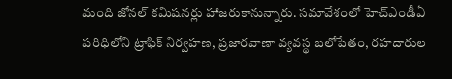మంది జోనల్ కమిషనర్లు హాజరుకానున్నారు. సమావేశంలో హెచ్ఎండీఏ పరిధిలోని ట్రాఫిక్ నిర్వహణ, ప్రజారవాణా వ్యవస్థ బలోపేతం, రహదారుల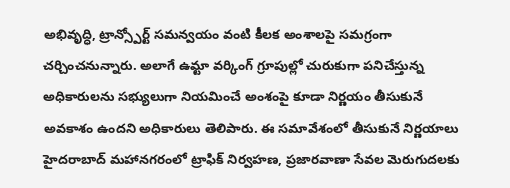అభివృద్ధి, ట్రాన్స్పోర్ట్ సమన్వయం వంటి కీలక అంశాలపై సమగ్రంగా చర్చించనున్నారు. అలాగే ఉమ్టా వర్కింగ్ గ్రూపుల్లో చురుకుగా పనిచేస్తున్న అధికారులను సభ్యులుగా నియమించే అంశంపై కూడా నిర్ణయం తీసుకునే అవకాశం ఉందని అధికారులు తెలిపారు. ఈ సమావేశంలో తీసుకునే నిర్ణయాలు హైదరాబాద్ మహానగరంలో ట్రాఫిక్ నిర్వహణ, ప్రజారవాణా సేవల మెరుగుదలకు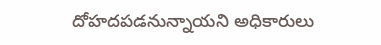దోహదపడనున్నాయని అధికారులు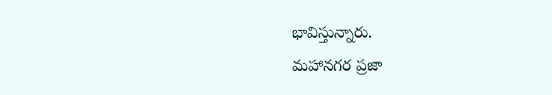భావిస్తున్నారు.
మహానగర ప్రజా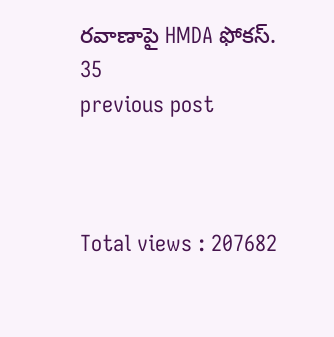రవాణాపై HMDA ఫోకస్.
35
previous post



Total views : 207682